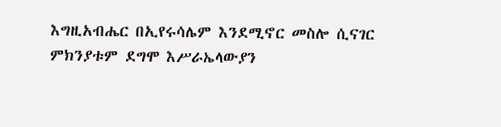እግዚአብሔር በኢየሩሳሌም እንደሚኖር መስሎ ሲናገር ምክንያቱም ደግሞ እሥራኤላውያን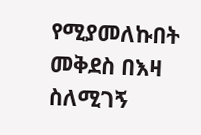የሚያመለኩበት መቅደስ በእዛ ስለሚገኝ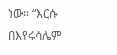ነው፡፡ “እርሱ በእየሩሳሌም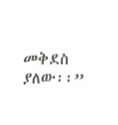መቅደስ ያለው፡፡”